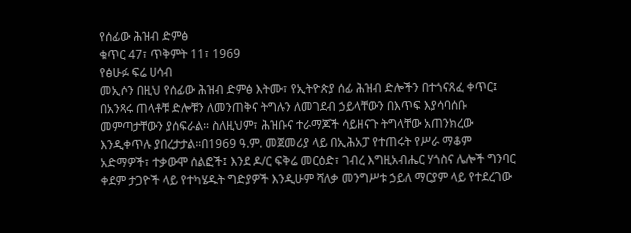የሰፊው ሕዝብ ድምፅ
ቁጥር 47፣ ጥቅምት 11፣ 1969
የፅሁፉ ፍሬ ሀሳብ
መኢሶን በዚህ የሰፊው ሕዝብ ድምፅ እትሙ፣ የኢትዮጵያ ሰፊ ሕዝብ ድሎችን በተጎናጸፈ ቀጥር፤ በአንጻሩ ጠላቶቹ ድሎቹን ለመንጠቅና ትግሉን ለመገደብ ኃይላቸውን በእጥፍ እያሳባሰቡ መምጣታቸውን ያሰፍራል። ስለዚህም፣ ሕዝቡና ተራማጆች ሳይዘናጉ ትግላቸው አጠንክረው እንዲቀጥሉ ያበረታታል።በ1969 ዓ.ም. መጀመሪያ ላይ በኢሕአፓ የተጠሩት የሥራ ማቆም አድማዎች፣ ተቃውሞ ሰልፎች፤ እንደ ዶ/ር ፍቅሬ መርዕድ፣ ገብረ እግዚአብሔር ሃጎስና ሌሎች ግንባር ቀደም ታጋዮች ላይ የተካሄዱት ግድያዎች እንዲሁም ሻለቃ መንግሥቱ ኃይለ ማርያም ላይ የተደረገው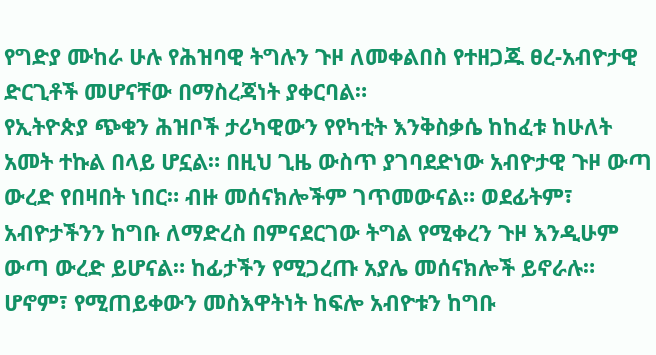የግድያ ሙከራ ሁሉ የሕዝባዊ ትግሉን ጉዞ ለመቀልበስ የተዘጋጁ ፀረ-አብዮታዊ ድርጊቶች መሆናቸው በማስረጃነት ያቀርባል።
የኢትዮጵያ ጭቁን ሕዝቦች ታሪካዊውን የየካቲት እንቅስቃሴ ከከፈቱ ከሁለት አመት ተኩል በላይ ሆኗል። በዚህ ጊዜ ውስጥ ያገባደድነው አብዮታዊ ጉዞ ውጣ ውረድ የበዛበት ነበር። ብዙ መሰናክሎችም ገጥመውናል። ወደፊትም፣ አብዮታችንን ከግቡ ለማድረስ በምናደርገው ትግል የሚቀረን ጉዞ እንዲሁም ውጣ ውረድ ይሆናል። ከፊታችን የሚጋረጡ አያሌ መሰናክሎች ይኖራሉ። ሆኖም፣ የሚጠይቀውን መስእዋትነት ከፍሎ አብዮቱን ከግቡ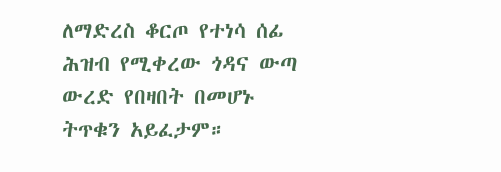ለማድረስ ቆርጦ የተነሳ ሰፊ ሕዝብ የሚቀረው ጎዳና ውጣ ውረድ የበዛበት በመሆኑ ትጥቁን አይፈታም።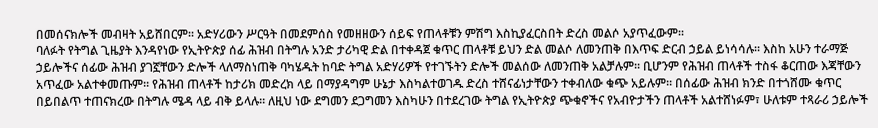በመሰናክሎች መብዛት አይሸበርም። አድሃሪውን ሥርዓት በመደምሰስ የመዘዘውን ሰይፍ የጠላቶቹን ምሽግ እስኪያፈርስበት ድረስ መልሶ አያጥፈውም።
ባለፉት የትግል ጊዜያት እንዳየነው የኢትዮጵያ ሰፊ ሕዝብ በትግሉ አንድ ታሪካዊ ድል በተቀዳጀ ቁጥር ጠላቶቹ ይህን ድል መልሶ ለመንጠቅ በእጥፍ ድርብ ኃይል ይነሳሳሉ። እስከ አሁን ተራማጅ ኃይሎችና ሰፊው ሕዝብ ያገኟቸውን ድሎች ላለማስነጠቅ ባካሄዱት ከባድ ትግል አድሃሪዎች የተገኙትን ድሎች መልሰው ለመንጠቅ አልቻሉም። ቢሆንም የሕዝብ ጠላቶች ተስፋ ቆርጠው እጃቸውን አጥፈው አልተቀመጡም። የሕዝብ ጠላቶች ከታሪክ መድረክ ላይ በማያዳግም ሁኔታ እስካልተወገዱ ድረስ ተሸናፊነታቸውን ተቀብለው ቁጭ አይሉም። በሰፊው ሕዝብ ክንድ በተጎሸሙ ቁጥር በይበልጥ ተጠናክረው በትግሉ ሜዳ ላይ ብቅ ይላሉ። ለዚህ ነው ደግመን ደጋግመን እስካሁን በተደረገው ትግል የኢትዮጵያ ጭቁኖችና የአብዮታችን ጠላቶች አልተሸነፉም፣ ሁለቱም ተጻራሪ ኃይሎች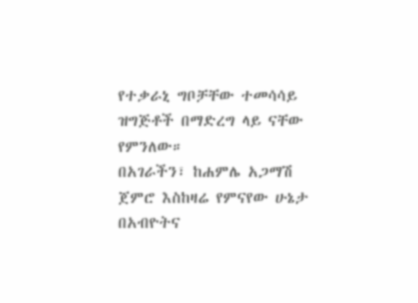የተቃራኒ ግቦቻቸው ተመሳሳይ ዝግጅቶች በማድረግ ላይ ናቸው የምንለው።
በአገራችን፣ ከሐምሌ አጋማሽ ጀምሮ እስከዛሬ የምናየው ሁኔታ በአብዮትና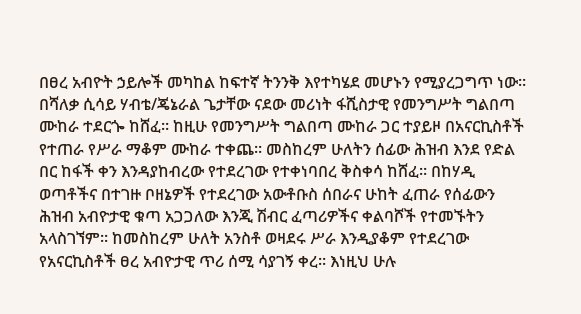በፀረ አብዮት ኃይሎች መካከል ከፍተኛ ትንንቅ እየተካሄደ መሆኑን የሚያረጋግጥ ነው። በሻለቃ ሲሳይ ሃብቴ/ጄኔራል ጌታቸው ናደው መሪነት ፋሺስታዊ የመንግሥት ግልበጣ ሙከራ ተደርጐ ከሸፈ። ከዚሁ የመንግሥት ግልበጣ ሙከራ ጋር ተያይዞ በአናርኪስቶች የተጠራ የሥራ ማቆም ሙከራ ተቀጨ። መስከረም ሁለትን ሰፊው ሕዝብ እንደ የድል በር ከፋች ቀን እንዳያከብረው የተደረገው የተቀነባበረ ቅስቀሳ ከሸፈ። በከሃዲ ወጣቶችና በተገዙ ቦዘኔዎች የተደረገው አውቶቡስ ሰበራና ሁከት ፈጠራ የሰፊውን ሕዝብ አብዮታዊ ቁጣ አጋጋለው እንጂ ሽብር ፈጣሪዎችና ቀልባሾች የተመኙትን አላስገኘም። ከመስከረም ሁለት አንስቶ ወዛደሩ ሥራ እንዲያቆም የተደረገው የአናርኪስቶች ፀረ አብዮታዊ ጥሪ ሰሚ ሳያገኝ ቀረ። እነዚህ ሁሉ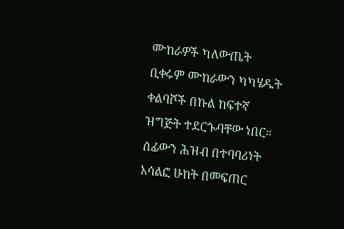ሙከራዎች ካለውጤት ቢቀሩም ሙከራውን ካካሄዱት ቀልባሾች በኩል ከፍተኛ ዝግጅት ተደርጐባቸው ነበር።
ሰፊውን ሕዝብ በተባባሪነት አሳልፎ ሁከት በመፍጠር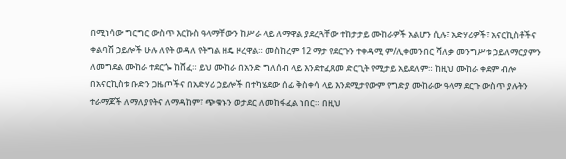በሚነሳው ግርግር ውስጥ እርኩስ ዓላማቸውን ከሥራ ላይ ለማዋል ያደረጓቸው ተከታታይ ሙከራዎች አልሆን ሲሉ፣ አድሃሪዎች፣ አናርኪስቶችና ቀልባሽ ኃይሎች ሁሉ ለየት ወዳለ የትግል ዘዴ ዞረዋል። መስከረም 12 ማታ የደርጉን ተቀዳሚ ም/ሊቀመንበር ሻለቃ መንግሥቱ ኃይለማርያምን ለመግደል ሙከራ ተደርጐ ከሸፈ። ይህ ሙከራ በአንድ ግለሰብ ላይ እንደተፈጸመ ድርጊት የሚታይ አይደለም። ከዚህ ሙከራ ቀደም ብሎ በአናርኪስቱ ቡድን ጋዜጦችና በአድሃሪ ኃይሎች በተካሄደው ሰፊ ቅስቀሳ ላይ እንደሚታየውም የግድያ ሙከራው ዓላማ ደርጉ ውስጥ ያሉትን ተራማጆች ለማለያየትና ለማዳከም፣ ጭቁኑን ወታደር ለመከፋፈል ነበር። በዚህ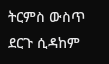ትርምስ ውስጥ ደርጉ ሲዳከም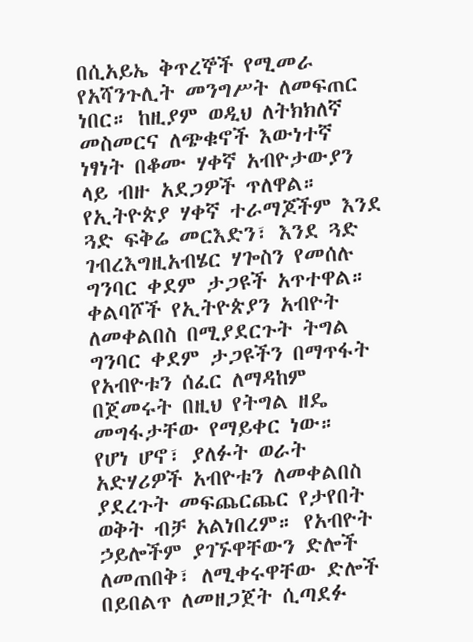በሲአይኤ ቅጥረኞች የሚመራ የአሻንጉሊት መንግሥት ለመፍጠር ነበር። ከዚያም ወዲህ ለትክክለኛ መስመርና ለጭቁኖች እውነተኛ ነፃነት በቆሙ ሃቀኛ አብዮታውያን ላይ ብዙ አደጋዎች ጥለዋል። የኢትዮጵያ ሃቀኛ ተራማጆችም እንደ ጓድ ፍቅሬ መርእድን፣ እንደ ጓድ ገብረእግዚአብሄር ሃጐስን የመሰሉ ግንባር ቀደም ታጋዩች አጥተዋል። ቀልባሾች የኢትዮጵያን አብዮት ለመቀልበስ በሚያደርጉት ትግል ግንባር ቀደም ታጋዩችን በማጥፋት የአብዮቱን ሰፈር ለማዳከም በጀመሩት በዚህ የትግል ዘዴ መግፋታቸው የማይቀር ነው።
የሆነ ሆኖ፣ ያለፉት ወራት አድሃሪዎች አብዮቱን ለመቀልበስ ያደረጉት መፍጨርጨር የታየበት ወቅት ብቻ አልነበረም። የአብዮት ኃይሎችም ያገኙዋቸውን ድሎች ለመጠበቅ፣ ለሚቀሩዋቸው ድሎች በይበልጥ ለመዘጋጀት ሲጣደፉ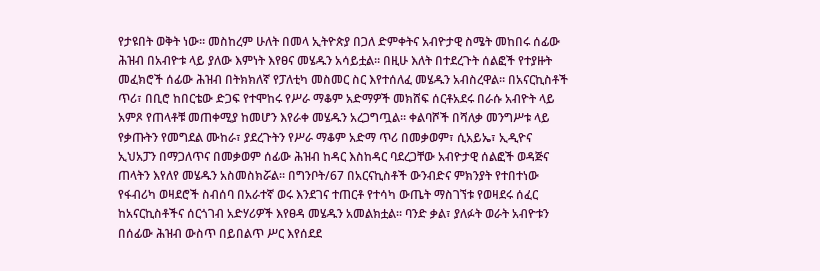የታዩበት ወቅት ነው። መስከረም ሁለት በመላ ኢትዮጵያ በጋለ ድምቀትና አብዮታዊ ስሜት መከበሩ ሰፊው ሕዝብ በአብዮቱ ላይ ያለው እምነት እየፀና መሄዱን አሳይቷል። በዚሁ እለት በተደረጉት ሰልፎች የተያዙት መፈክሮች ሰፊው ሕዝብ በትክክለኛ የፓለቲካ መስመር ስር እየተሰለፈ መሄዱን አብስረዋል። በአናርኪስቶች ጥሪ፣ በቢሮ ከበርቴው ድጋፍ የተሞከሩ የሥራ ማቆም አድማዎች መክሸፍ ሰርቶአደሩ በራሱ አብዮት ላይ አምጾ የጠላቶቹ መጠቀሚያ ከመሆን እየራቀ መሄዱን አረጋግጧል። ቀልባሾች በሻለቃ መንግሥቱ ላይ የቃጡትን የመግደል ሙከራ፣ ያደረጉትን የሥራ ማቆም አድማ ጥሪ በመቃወም፣ ሲአይኤ፣ ኢዲዮና ኢህአፓን በማጋለጥና በመቃወም ሰፊው ሕዝብ ከዳር እስከዳር ባደረጋቸው አብዮታዊ ሰልፎች ወዳጅና ጠላትን እየለየ መሄዱን አስመስክሯል። በግንቦት/67 በአርናኪስቶች ውንብድና ምክንያት የተበተነው የፋብሪካ ወዛደሮች ስብሰባ በአራተኛ ወሩ እንደገና ተጠርቶ የተሳካ ውጤት ማስገኘቱ የወዛደሩ ሰፈር ከአናርኪስቶችና ሰርጎገብ አድሃሪዎች እየፀዳ መሄዱን አመልክቷል። ባንድ ቃል፣ ያለፉት ወራት አብዮቱን በሰፊው ሕዝብ ውስጥ በይበልጥ ሥር እየሰደደ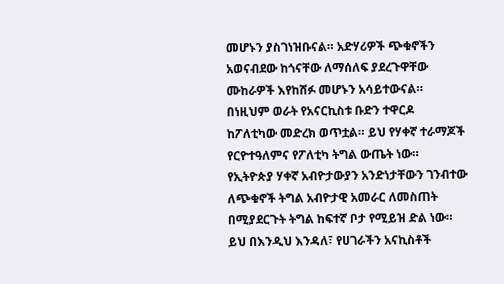መሆኑን ያስገነዝቡናል። አድሃሪዎች ጭቁኖችን አወናብደው ከጎናቸው ለማሰለፍ ያደረጉዋቸው ሙከራዎች እየከሸፉ መሆኑን አሳይተውናል።
በነዚህም ወራት የአናርኪስቱ ቡድን ተዋርዶ ከፖለቲካው መድረክ ወጥቷል። ይህ የሃቀኛ ተራማጆች የርዮተዓለምና የፖለቲካ ትግል ውጤት ነው። የኢትዮጵያ ሃቀኛ አብዮታውያን አንድነታቸውን ገንብተው ለጭቁኖች ትግል አብዮታዊ አመራር ለመስጠት በሚያደርጉት ትግል ከፍተኛ ቦታ የሚይዝ ድል ነው። ይህ በእንዲህ እንዳለ፣ የሀገራችን አናኪስቶች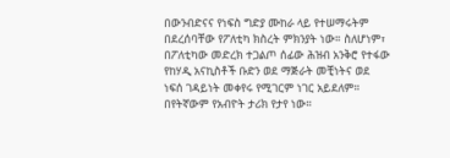በውንብድናና የነፍስ ግድያ ሙከራ ላይ የተሠማሩትም በደረሰባቸው የፖለቲካ ክስረት ምክንያት ነው። ስለሆነም፣ በፖለቲካው መድረክ ተጋልጦ ሰፊው ሕዝብ አንቅሮ የተፋው የከሃዲ አናኪስቶች ቡድን ወደ ማጅራት መቺነትና ወደ ነፍሰ ገዳይነት መቀየሩ የሚገርም ነገር አይደለም። በየትኛውም የአብዮት ታሪክ የታየ ነው።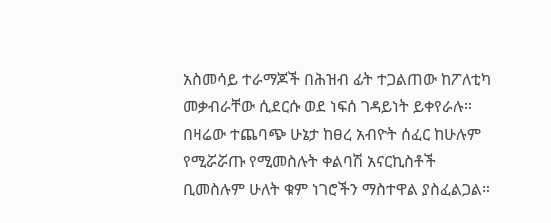አስመሳይ ተራማጆች በሕዝብ ፊት ተጋልጠው ከፖለቲካ መቃብራቸው ሲደርሱ ወደ ነፍሰ ገዳይነት ይቀየራሉ።
በዛሬው ተጨባጭ ሁኔታ ከፀረ አብዮት ሰፈር ከሁሉም የሚሯሯጡ የሚመስሉት ቀልባሽ አናርኪስቶች ቢመስሉም ሁለት ቁም ነገሮችን ማስተዋል ያስፈልጋል።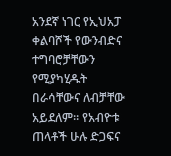አንደኛ ነገር የኢህአፓ ቀልባሾች የውንብድና ተግባሮቻቸውን የሚያካሂዱት በራሳቸውና ለብቻቸው አይደለም። የአብዮቱ ጠላቶች ሁሉ ድጋፍና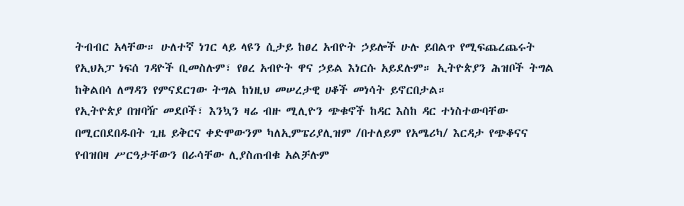ትብብር አላቸው። ሁለተኛ ነገር ላይ ላዩን ሲታይ ከፀረ አብዮት ኃይሎች ሁሉ ይበልጥ የሚፍጨረጨሩት የኢህአፓ ነፍሰ ገዳዮች ቢመስሉም፣ የፀረ አብዮት ዋና ኃይል እነርሱ አይደሉም። ኢትዮጵያን ሕዝቦች ትግል ከቅልበሳ ለማዳን የምናደርገው ትግል ከነዚህ መሠረታዊ ሀቆች መነሳት ይኖርበታል።
የኢትዮጵያ በዝባዥ መደቦች፣ እንኳን ዛሬ ብዙ ሚሊዮን ጭቁኖች ከዳር እስከ ዳር ተነስተውባቸው በሚርበደበዱበት ጊዜ ይቅርና ቀድሞውንም ካለኢምፔሪያሊዝም /በተለይም የአሜሪካ/ እርዳታ የጭቆናና የብዝበዛ ሥርዓታቸውን በራሳቸው ሊያስጠብቁ አልቻሉም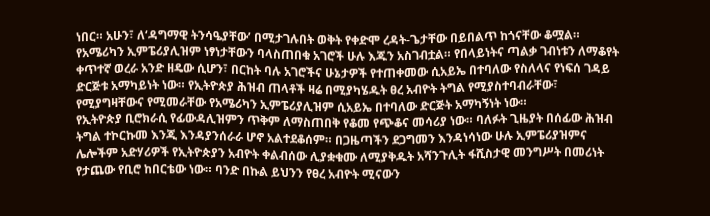ነበር። አሁን፣ ለ‘ዳግማዊ ትንሳዔያቸው’ በሚታገሉበት ወቅት የቀድሞ ረዳት-ጌታቸው በይበልጥ ከጎናቸው ቆሟል። የአሜሪካን ኢምፔሪያሊዝም ነፃነታቸውን ባላስጠበቁ አገሮች ሁሉ እጁን አስገብቷል። የበላይነትና ጣልቃ ገብነቱን ለማቆየት ቀጥተኛ ወረራ አንድ ዘዴው ሲሆን፣ በርከት ባሉ አገሮችና ሁኔታዎች የተጠቀመው ሲአይኤ በተባለው የስለላና የነፍሰ ገዳይ ድርጅቱ አማካይነት ነው። የኢትዮጵያ ሕዝብ ጠላቶች ዛሬ በሚያካሄዱት ፀረ አብዮት ትግል የሚያስተባብራቸው፣ የሚያግዛቸውና የሚመራቸው የአሜሪካን ኢምፔሪያሊዝም ሲአይኤ በተባለው ድርጅት አማካኝነት ነው።
የኢትዮጵያ ቢሮክራሲ የፊውዳሊዝምን ጥቅም ለማስጠበቅ የቆመ የጭቆና መሳሪያ ነው። ባለፉት ጊዜያት በሰፊው ሕዝብ ትግል ተኮርኩመ እንጂ እንዳያንሰራራ ሆኖ አልተደቆሰም። በጋዜጣችን ደጋግመን እንዳነሳነው ሁሉ ኢምፔሪያዝምና ሌሎችም አድሃሪዎች የኢትዮጵያን አብዮት ቀልብሰው ሊያቋቁሙ ለሚያቅዱት አሻንጉሊት ፋሺስታዊ መንግሥት በመሪነት የታጨው የቢሮ ከበርቴው ነው። ባንድ በኩል ይህንን የፀረ አብዮት ሚናውን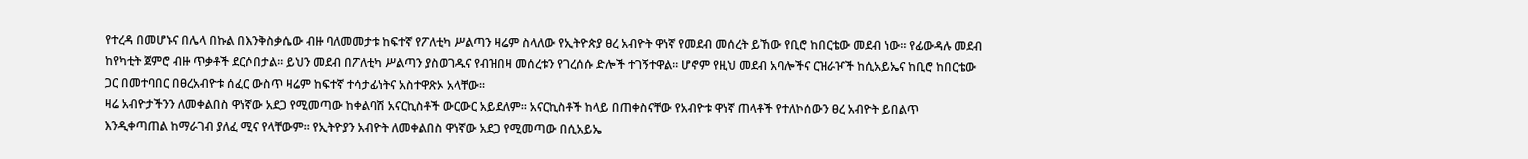የተረዳ በመሆኑና በሌላ በኩል በእንቅስቃሴው ብዙ ባለመመታቱ ከፍተኛ የፖለቲካ ሥልጣን ዛሬም ስላለው የኢትዮጵያ ፀረ አብዮት ዋነኛ የመደብ መሰረት ይኸው የቢሮ ከበርቴው መደብ ነው። የፊውዳሉ መደብ ከየካቲት ጀምሮ ብዙ ጥቃቶች ደርሶበታል። ይህን መደብ በፖለቲካ ሥልጣን ያስወገዱና የብዝበዛ መሰረቱን የገረሰሱ ድሎች ተገኝተዋል። ሆኖም የዚህ መደብ አባሎችና ርዝራዦች ከሲአይኤና ከቢሮ ከበርቴው ጋር በመተባበር በፀረአብዮቱ ሰፈር ውስጥ ዛሬም ከፍተኛ ተሳታፊነትና አስተዋጽኦ አላቸው።
ዛሬ አብዮታችንን ለመቀልበስ ዋነኛው አደጋ የሚመጣው ከቀልባሽ አናርኪስቶች ውርውር አይደለም። አናርኪስቶች ከላይ በጠቀስናቸው የአብዮቱ ዋነኛ ጠላቶች የተለኮሰውን ፀረ አብዮት ይበልጥ እንዲቀጣጠል ከማራገብ ያለፈ ሚና የላቸውም። የኢትዮያን አብዮት ለመቀልበስ ዋነኛው አደጋ የሚመጣው በሲአይኤ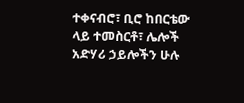ተቀናብሮ፣ ቢሮ ከበርቴው ላይ ተመስርቶ፣ ሌሎች አድሃሪ ኃይሎችን ሁሉ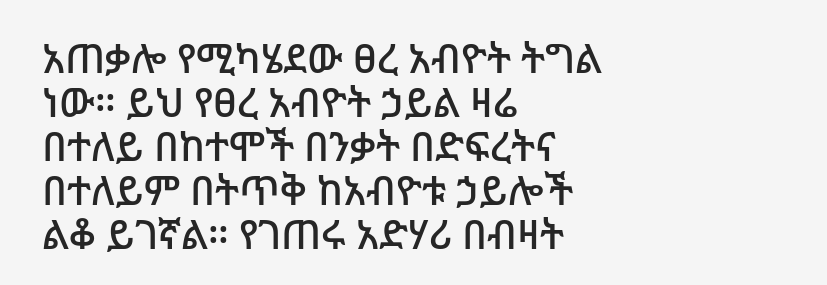አጠቃሎ የሚካሄደው ፀረ አብዮት ትግል ነው። ይህ የፀረ አብዮት ኃይል ዛሬ በተለይ በከተሞች በንቃት በድፍረትና በተለይም በትጥቅ ከአብዮቱ ኃይሎች ልቆ ይገኛል። የገጠሩ አድሃሪ በብዛት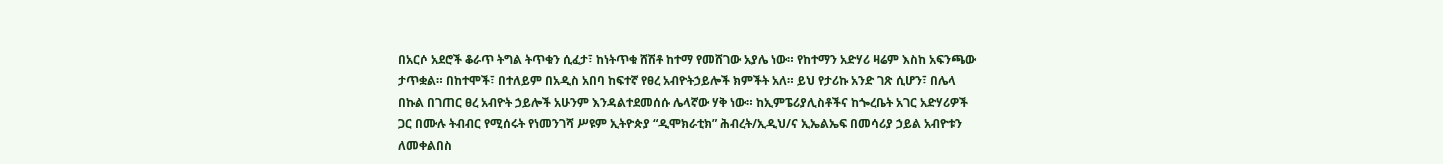በአርሶ አደሮች ቆራጥ ትግል ትጥቁን ሲፈታ፣ ከነትጥቁ ሸሽቶ ከተማ የመሸገው አያሌ ነው። የከተማን አድሃሪ ዛሬም እስከ አፍንጫው ታጥቋል። በከተሞች፣ በተለይም በአዲስ አበባ ከፍተኛ የፀረ አብዮትኃይሎች ክምችት አለ። ይህ የታሪኩ አንድ ገጽ ሲሆን፣ በሌላ በኩል በገጠር ፀረ አብዮት ኃይሎች አሁንም እንዳልተደመሰሱ ሌላኛው ሃቅ ነው። ከኢምፔሪያሊስቶችና ከጐረቤት አገር አድሃሪዎች ጋር በሙሉ ትብብር የሚሰሩት የነመንገሻ ሥዩም ኢትዮጵያ “ዲሞክራቲክ” ሕብረት/ኢዲህ/ና ኢኤልኤፍ በመሳሪያ ኃይል አብዮቱን ለመቀልበስ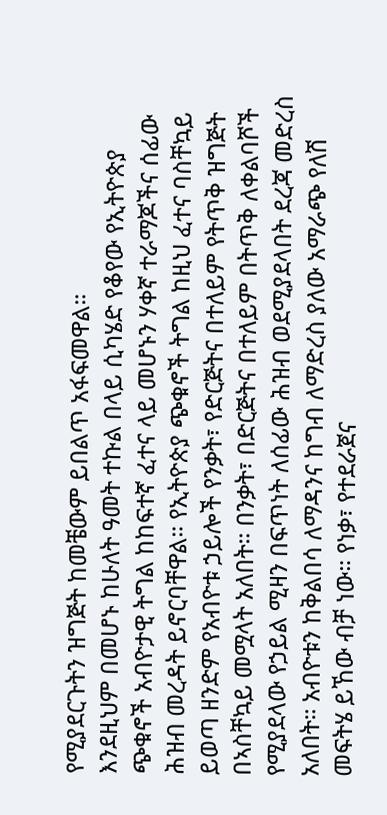የሚያደርጉትን ዝግጅት ከመቼውም ይበልጥ አፋፍመዋል።
እንደዚህም በመሆኑ ከሁለት ዓመት ተኩል በላይ ሲካሄድ የቆየው የኢትዮጵያ ጭቁኖች አብዮታዊ ትግል ከከፍተኛ ፈተና ላይ መሆኑን ሃቀኛ ተራማጆችና ሰፊው ሕዝብ መረዳት ይኖርባቸዋል። የኢትዮጵያ ጭቁኖች ትግል ከዚህ ፈተና ባስቸኳይ ይወጣ ዘንድም የአብዮቱ ኃይሎች የንቃት፣ የድርጅትና በተለይም የትጥቅ ዝግጅት በኣስቸኳይ መሟላት አለበት። በንቃት፣ በድርጅትና በተለይም በትጥቅ ለቀልባሾች የሚያደላው የኃይል ሚዛን በፍጥነት ለሰፊው ሕዝብ ወደሚያደላበት ደረጃ መድረስ አለበት። አብዮቱን ከቅልበሳ ለማዳንና ከግብ ለማድረስ ያለው አማራጭ የለሽ መፍትሄ ይኸው ብቻ ነው። የነቃ፣ የተደራጀና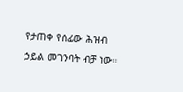የታጠቀ የሰፊው ሕዝብ ኃይል መገንባት ብቻ ነው።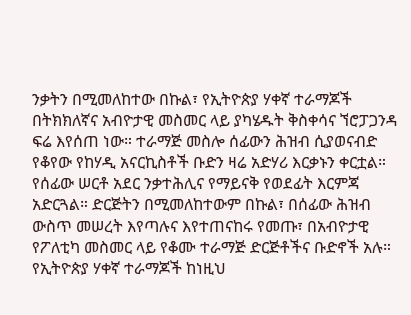ንቃትን በሚመለከተው በኩል፣ የኢትዮጵያ ሃቀኛ ተራማጆች በትክክለኛና አብዮታዊ መስመር ላይ ያካሄዱት ቅስቀሳና ኘሮፓጋንዳ ፍሬ እየሰጠ ነው። ተራማጅ መስሎ ሰፊውን ሕዝብ ሲያወናብድ የቆየው የከሃዲ አናርኪስቶች ቡድን ዛሬ አድሃሪ እርቃኑን ቀርቷል። የሰፊው ሠርቶ አደር ንቃተሕሊና የማይናቅ የወደፊት እርምጃ አድርጓል። ድርጅትን በሚመለከተውም በኩል፣ በሰፊው ሕዝብ ውስጥ መሠረት እየጣሉና እየተጠናከሩ የመጡ፣ በአብዮታዊ የፖለቲካ መስመር ላይ የቆሙ ተራማጅ ድርጅቶችና ቡድኖች አሉ።
የኢትዮጵያ ሃቀኛ ተራማጆች ከነዚህ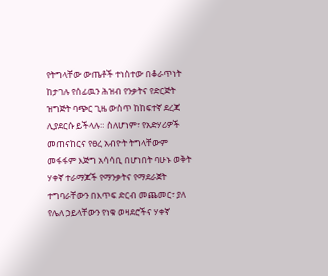የትግላቸው ውጤቶች ተነስተው በቆራጥነት ከታገሉ የሰፊዉን ሕዝብ የንቃትና የድርጅት ዝግጅት ባጭር ጊዜ ውስጥ ከከፍተኛ ደረጃ ሊያደርሱ ይችላሉ። ስለሆነም፣ የአድሃሪዎች መጠናከርና የፀረ አብዮት ትግላቸውም መፋፋም እጅግ አሳሳቢ በሆነበት ባሁኑ ወቅት ሃቀኛ ተራማጆች የማንቃትና የማደራጀት ተግባራቸውን በእጥፍ ድርብ መጨመር፣ ያለ የሌለ ኃይላቸውን የነቁ ወዛደሮችና ሃቀኛ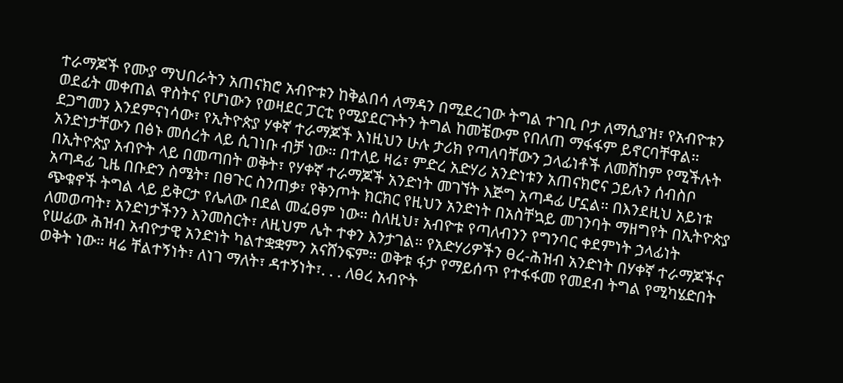ተራማጆች የሙያ ማህበራትን አጠናክሮ አብዮቱን ከቅልበሳ ለማዳን በሚደረገው ትግል ተገቢ ቦታ ለማሲያዝ፣ የአብዮቱን ወደፊት መቀጠል ዋስትና የሆነውን የወዛደር ፓርቲ የሚያደርጉትን ትግል ከመቼውም የበለጠ ማፋፋም ይኖርባቸዋል።
ደጋግመን እንደምናነሳው፣ የኢትዮጵያ ሃቀኛ ተራማጆች እነዚህን ሁሉ ታሪክ የጣለባቸውን ኃላፊነቶች ለመሸከም የሚችሉት አንድነታቸውን በፅኑ መሰረት ላይ ሲገነቡ ብቻ ነው። በተለይ ዛሬ፣ ምድረ አድሃሪ አንድነቱን አጠናክሮና ኃይሉን ሰብስቦ በኢትዮጵያ አብዮት ላይ በመጣበት ወቅት፣ የሃቀኛ ተራማጆች አንድነት መገኘት እጅግ አጣዳፊ ሆኗል። በእንደዚህ አይነቱ አጣዳፊ ጊዜ በቡድን ስሜት፣ በፀጉር ስንጠቃ፣ የቅንጦት ክርክር የዚህን አንድነት በአስቸኳይ መገንባት ማዘግየት በኢትዮጵያ ጭቁኖች ትግል ላይ ይቅርታ የሌለው በደል መፈፀም ነው። ስለዚህ፣ አብዮቱ የጣለብንን የግንባር ቀደምነት ኃላፊነት ለመወጣት፣ አንድነታችንን እንመስርት፣ ለዚህም ሌት ተቀን እንታገል። የአድሃሪዎችን ፀረ-ሕዝብ አንድነት በሃቀኛ ተራማጆችና የሠፊው ሕዝብ አብዮታዊ አንድነት ካልተቋቋምን አናሸንፍም። ወቅቱ ፋታ የማይሰጥ የተፋፋመ የመደብ ትግል የሚካሄድበት ወቅት ነው። ዛሬ ቸልተኝነት፣ ለነገ ማለት፣ ዳተኝነት፣. . . ለፀረ አብዮት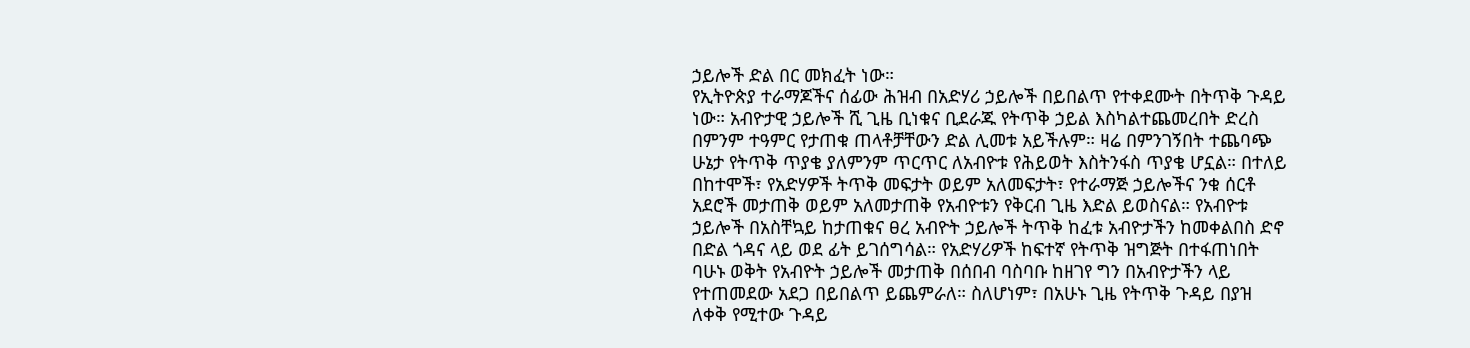ኃይሎች ድል በር መክፈት ነው።
የኢትዮጵያ ተራማጆችና ሰፊው ሕዝብ በአድሃሪ ኃይሎች በይበልጥ የተቀደሙት በትጥቅ ጉዳይ ነው። አብዮታዊ ኃይሎች ሺ ጊዜ ቢነቁና ቢደራጁ የትጥቅ ኃይል እስካልተጨመረበት ድረስ በምንም ተዓምር የታጠቁ ጠላቶቻቸውን ድል ሊመቱ አይችሉም። ዛሬ በምንገኝበት ተጨባጭ ሁኔታ የትጥቅ ጥያቄ ያለምንም ጥርጥር ለአብዮቱ የሕይወት እስትንፋስ ጥያቄ ሆኗል። በተለይ በከተሞች፣ የአድሃዎች ትጥቅ መፍታት ወይም አለመፍታት፣ የተራማጅ ኃይሎችና ንቁ ሰርቶ አደሮች መታጠቅ ወይም አለመታጠቅ የአብዮቱን የቅርብ ጊዜ እድል ይወስናል። የአብዮቱ ኃይሎች በአስቸኳይ ከታጠቁና ፀረ አብዮት ኃይሎች ትጥቅ ከፈቱ አብዮታችን ከመቀልበስ ድኖ በድል ጎዳና ላይ ወደ ፊት ይገሰግሳል። የአድሃሪዎች ከፍተኛ የትጥቅ ዝግጅት በተፋጠነበት ባሁኑ ወቅት የአብዮት ኃይሎች መታጠቅ በሰበብ ባስባቡ ከዘገየ ግን በአብዮታችን ላይ የተጠመደው አደጋ በይበልጥ ይጨምራለ። ስለሆነም፣ በአሁኑ ጊዜ የትጥቅ ጉዳይ በያዝ ለቀቅ የሚተው ጉዳይ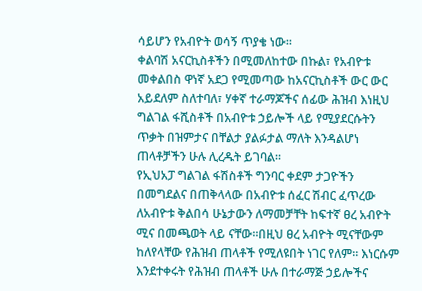ሳይሆን የአብዮት ወሳኝ ጥያቄ ነው።
ቀልባሽ አናርኪስቶችን በሚመለከተው በኩል፣ የአብዮቱ መቀልበስ ዋነኛ አደጋ የሚመጣው ከአናርኪስቶች ውር ውር አይደለም ስለተባለ፣ ሃቀኛ ተራማጆችና ሰፊው ሕዝብ እነዚህ ግልገል ፋሺስቶች በአብዮቱ ኃይሎች ላይ የሚያደርሱትን ጥቃት በዝምታና በቸልታ ያልፉታል ማለት እንዳልሆነ ጠላቶቻችን ሁሉ ሊረዱት ይገባል።
የኢህአፓ ግልገል ፋሽስቶች ግንባር ቀደም ታጋዮችን በመግደልና በጠቅላላው በአብዮቱ ሰፈር ሽብር ፈጥረው ለአብዮቱ ቅልበሳ ሁኔታውን ለማመቻቸት ከፍተኛ ፀረ አብዮት ሚና በመጫወት ላይ ናቸው።በዚህ ፀረ አብዮት ሚናቸውም ከለየላቸው የሕዝብ ጠላቶች የሚለዩበት ነገር የለም። እነርሱም እንደተቀሩት የሕዝብ ጠላቶች ሁሉ በተራማጅ ኃይሎችና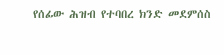የሰፊው ሕዝብ የተባበረ ክንድ መደምሰስ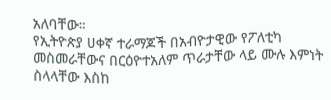አለባቸው።
የኢትዮጵያ ሀቀኛ ተራማጆች በአብዮታዊው የፖለቲካ መስመራቸውና በርዕዮተአለም ጥራታቸው ላይ ሙሉ እምነት ስላላቸው እስከ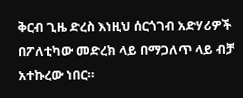ቅርብ ጊዜ ድረስ እነዚህ ሰርጎገብ አድሃሪዎች በፖለቲካው መድረክ ላይ በማጋለጥ ላይ ብቻ አተኩረው ነበር።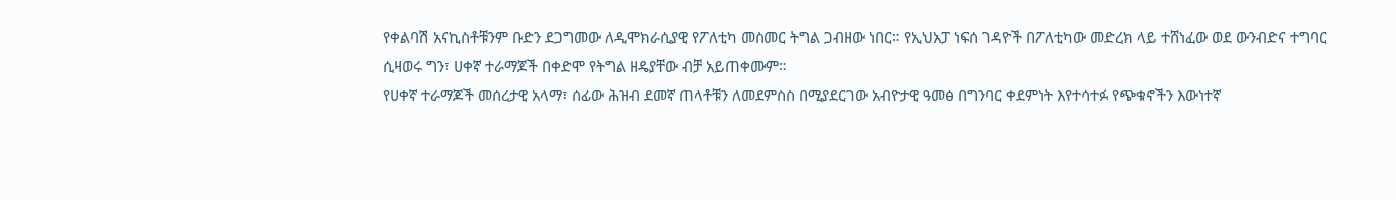የቀልባሽ አናኪስቶቹንም ቡድን ደጋግመው ለዲሞክራሲያዊ የፖለቲካ መስመር ትግል ጋብዘው ነበር። የኢህአፓ ነፍሰ ገዳዮች በፖለቲካው መድረክ ላይ ተሸነፈው ወደ ውንብድና ተግባር ሲዛወሩ ግን፣ ሀቀኛ ተራማጆች በቀድሞ የትግል ዘዴያቸው ብቻ አይጠቀሙም።
የሀቀኛ ተራማጆች መሰረታዊ አላማ፣ ሰፊው ሕዝብ ደመኛ ጠላቶቹን ለመደምስስ በሚያደርገው አብዮታዊ ዓመፅ በግንባር ቀደምነት እየተሳተፉ የጭቁኖችን እውነተኛ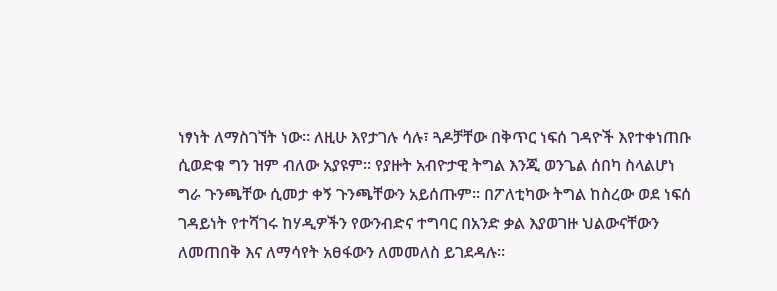ነፃነት ለማስገኘት ነው። ለዚሁ እየታገሉ ሳሉ፣ ጓዶቻቸው በቅጥር ነፍሰ ገዳዮች እየተቀነጠቡ ሲወድቁ ግን ዝም ብለው አያዩም። የያዙት አብዮታዊ ትግል እንጂ ወንጌል ሰበካ ስላልሆነ ግራ ጉንጫቸው ሲመታ ቀኝ ጉንጫቸውን አይሰጡም። በፖለቲካው ትግል ከስረው ወደ ነፍሰ ገዳይነት የተሻገሩ ከሃዲዎችን የውንብድና ተግባር በአንድ ቃል እያወገዙ ህልውናቸውን ለመጠበቅ እና ለማሳየት አፀፋውን ለመመለስ ይገደዳሉ።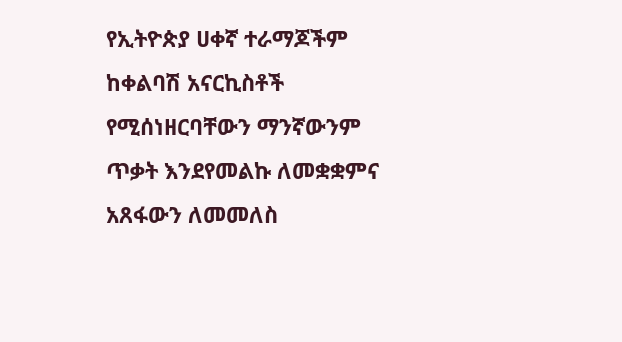የኢትዮጵያ ሀቀኛ ተራማጆችም ከቀልባሽ አናርኪስቶች የሚሰነዘርባቸውን ማንኛውንም ጥቃት እንደየመልኩ ለመቋቋምና አጸፋውን ለመመለስ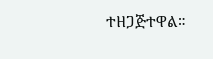ተዘጋጅተዋል።